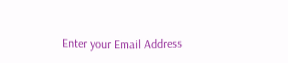Enter your Email Address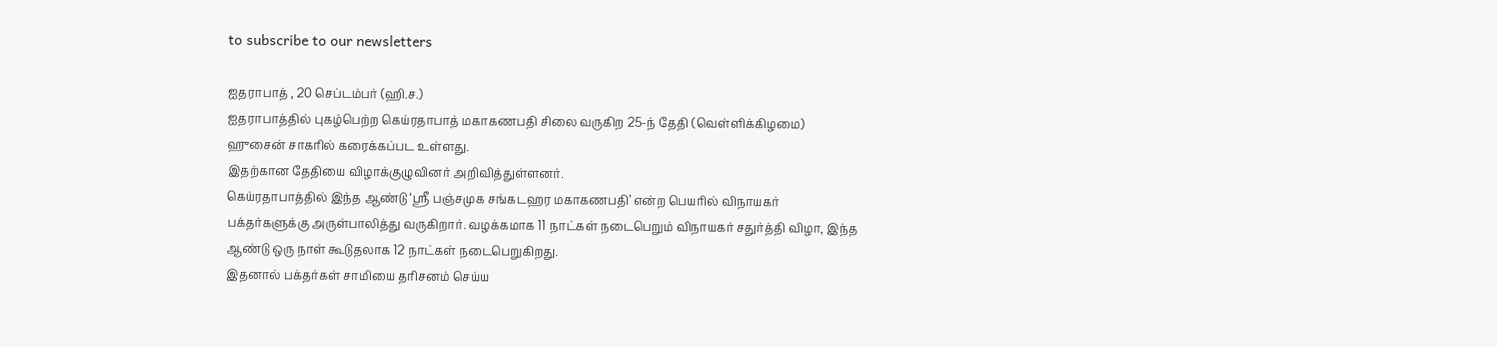to subscribe to our newsletters

ஐதராபாத் , 20 செப்டம்பர் (ஹி.ச.)
ஐதராபாத்தில் புகழ்பெற்ற கெய்ரதாபாத் மகாகணபதி சிலை வருகிற 25-ந் தேதி (வெள்ளிக்கிழமை) ஹுசைன் சாகரில் கரைக்கப்பட உள்ளது.
இதற்கான தேதியை விழாக்குழுவினர் அறிவித்துள்ளனர்.
கெய்ரதாபாத்தில் இந்த ஆண்டு ‘ஸ்ரீ பஞ்சமுக சங்கடஹர மகாகணபதி’ என்ற பெயரில் விநாயகர் பக்தர்களுக்கு அருள்பாலித்து வருகிறார். வழக்கமாக 11 நாட்கள் நடைபெறும் விநாயகர் சதுர்த்தி விழா, இந்த ஆண்டு ஒரு நாள் கூடுதலாக 12 நாட்கள் நடைபெறுகிறது.
இதனால் பக்தர்கள் சாமியை தரிசனம் செய்ய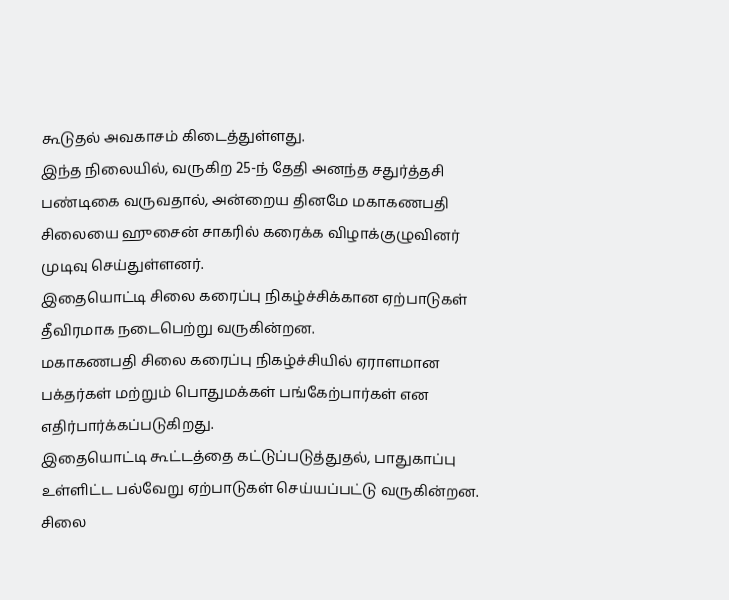கூடுதல் அவகாசம் கிடைத்துள்ளது.
இந்த நிலையில், வருகிற 25-ந் தேதி அனந்த சதுர்த்தசி பண்டிகை வருவதால், அன்றைய தினமே மகாகணபதி சிலையை ஹுசைன் சாகரில் கரைக்க விழாக்குழுவினர் முடிவு செய்துள்ளனர்.
இதையொட்டி சிலை கரைப்பு நிகழ்ச்சிக்கான ஏற்பாடுகள் தீவிரமாக நடைபெற்று வருகின்றன.
மகாகணபதி சிலை கரைப்பு நிகழ்ச்சியில் ஏராளமான பக்தர்கள் மற்றும் பொதுமக்கள் பங்கேற்பார்கள் என எதிர்பார்க்கப்படுகிறது.
இதையொட்டி கூட்டத்தை கட்டுப்படுத்துதல், பாதுகாப்பு உள்ளிட்ட பல்வேறு ஏற்பாடுகள் செய்யப்பட்டு வருகின்றன.
சிலை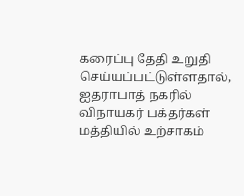கரைப்பு தேதி உறுதி செய்யப்பட்டுள்ளதால், ஐதராபாத் நகரில் விநாயகர் பக்தர்கள் மத்தியில் உற்சாகம்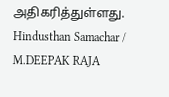அதிகரித்துள்ளது.
Hindusthan Samachar / M.DEEPAK RAJA